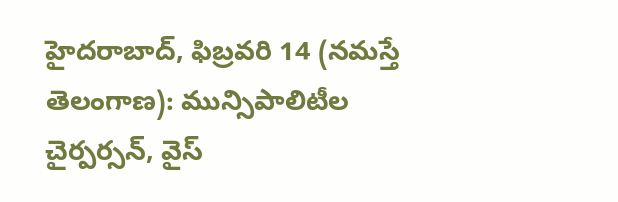హైదరాబాద్, ఫిబ్రవరి 14 (నమస్తే తెలంగాణ): మున్సిపాలిటీల చైర్పర్సన్, వైస్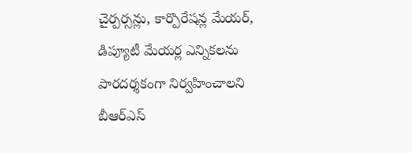చైర్పర్సన్లు, కార్పొరేషన్ల మేయర్, డిప్యూటీ మేయర్ల ఎన్నికలను పారదర్శకంగా నిర్వహించాలని బీఆర్ఎస్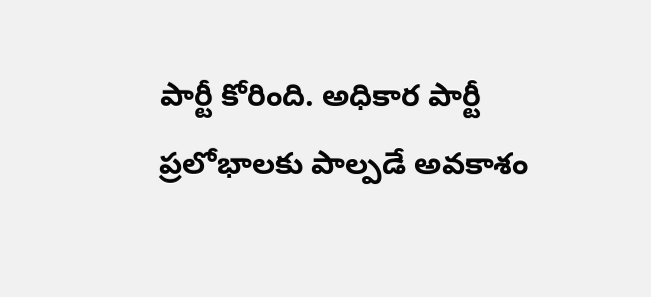పార్టీ కోరింది. అధికార పార్టీ ప్రలోభాలకు పాల్పడే అవకాశం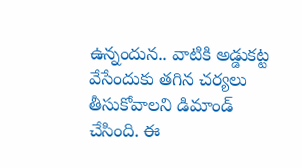ఉన్నందున.. వాటికి అడ్డుకట్ట వేసేందుకు తగిన చర్యలు తీసుకోవాలని డిమాండ్ చేసింది. ఈ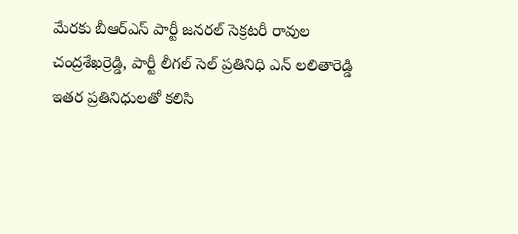మేరకు బీఆర్ఎస్ పార్టీ జనరల్ సెక్రటరీ రావుల చంద్రశేఖర్రెడ్డి, పార్టీ లీగల్ సెల్ ప్రతినిధి ఎన్ లలితారెడ్డి ఇతర ప్రతినిధులతో కలిసి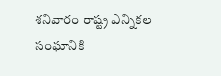శనివారం రాష్ట్ర ఎన్నికల సంఘానికి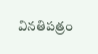వినతిపత్రం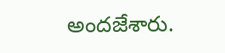అందజేశారు.